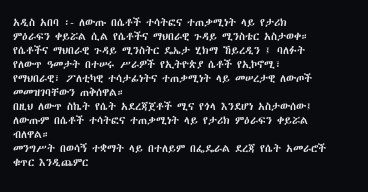አዲስ አበባ ፡- ለውጡ በሴቶች ተሳትፎና ተጠቃሚነት ላይ የታሪክ ምዕራፍን ቀይሯል ሲል የሴቶችና ማህበራዊ ጉዳይ ሚንስቴር አስታወቀ።
የሴቶችና ማህበራዊ ጉዳይ ሚንስትር ዴኤታ ሂክማ ኸይረዲን ፤ ባለፉት የለውጥ ዓመታት በተሠሩ ሥራዎች የኢትዮጵያ ሴቶች የኢኮኖሚ፣ የማህበራዊ፣ ፖለቲካዊ ተሳታፊነትና ተጠቃሚነት ላይ መሠረታዊ ለውጦች መመዝገባቸውን ጠቅሰዋል።
በዚህ ለውጥ ስኬት የሴት አደረጃጀቶች ሚና የጎላ እንደሆነ አስታውሰው፤ ለውጡም በሴቶች ተሳትፎና ተጠቃሚነት ላይ የታሪክ ምዕራፍን ቀይሯል ብለዋል።
መንግሥት በወሳኝ ተቋማት ላይ በተለይም በፌዴራል ደረጃ የሴት አመራሮች ቁጥር እንዲጨምር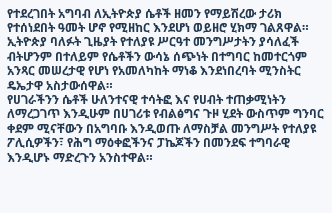የተደረገበት አግባብ ለኢትዮጵያ ሴቶች ዘመን የማይሽረው ታሪክ የተሰነደበት ዓመት ሆኖ የሚዘከር እንደሆነ ወይዘሮ ሂክማ ገልጸዋል።
ኢትዮጵያ ባለፉት ጊዜያት የተለያዩ ሥርዓተ መንግሥታትን ያሳለፈች ብትሆንም በተለይም የሴቶችን ውሳኔ ሰጭነት በተግባር ከመተርጎም አንጻር መሠረታዊ የሆነ የአመለካከት ማነቆ እንደነበረባት ሚንስትር ዴኤታዋ አስታውሰዋል።
የሀገራችንን ሴቶች ሁለንተናዊ ተሳትፎ እና የሀብት ተጠቃሚነትን ለማረጋገጥ እንዲሁም በሀገሪቱ የብልፅግና ጉዞ ሂደት ውስጥም ግንባር ቀደም ሚናቸውን በአግባቡ እንዲወጡ ለማስቻል መንግሥት የተለያዩ ፖሊሲዎችን፣ የሕግ ማዕቀፎችንና ፓኬጆችን በመንደፍ ተግባራዊ እንዲሆኑ ማድረጉን አንስተዋል።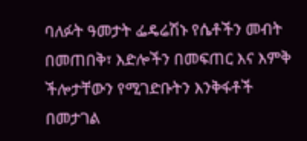ባለፉት ዓመታት ፌዴሬሽኑ የሴቶችን መብት በመጠበቅ፣ እድሎችን በመፍጠር እና እምቅ ችሎታቸውን የሚገድቡትን እንቅፋቶች በመታገል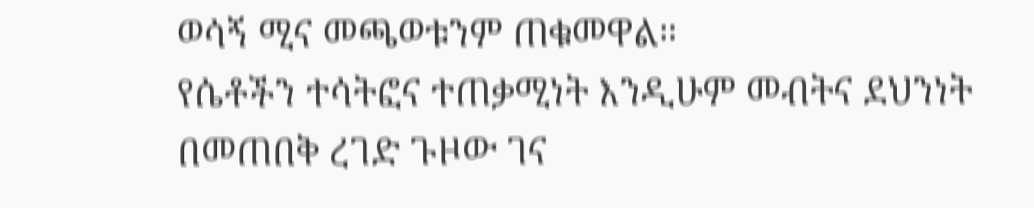ወሳኝ ሚና መጫወቱንም ጠቁመዋል።
የሴቶችን ተሳትፎና ተጠቃሚነት እንዲሁም መብትና ደህንነት በመጠበቅ ረገድ ጉዞው ገና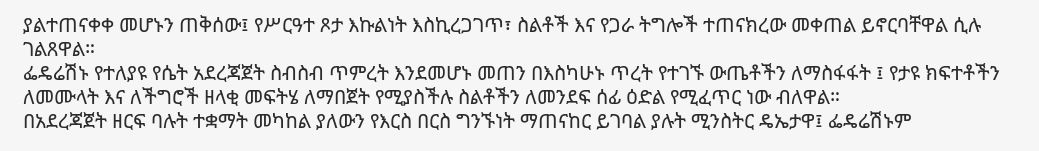ያልተጠናቀቀ መሆኑን ጠቅሰው፤ የሥርዓተ ጾታ እኩልነት እስኪረጋገጥ፣ ስልቶች እና የጋራ ትግሎች ተጠናክረው መቀጠል ይኖርባቸዋል ሲሉ ገልጸዋል።
ፌዴሬሽኑ የተለያዩ የሴት አደረጃጀት ስብስብ ጥምረት እንደመሆኑ መጠን በእስካሁኑ ጥረት የተገኙ ውጤቶችን ለማስፋፋት ፤ የታዩ ክፍተቶችን ለመሙላት እና ለችግሮች ዘላቂ መፍትሄ ለማበጀት የሚያስችሉ ስልቶችን ለመንደፍ ሰፊ ዕድል የሚፈጥር ነው ብለዋል።
በአደረጃጀት ዘርፍ ባሉት ተቋማት መካከል ያለውን የእርስ በርስ ግንኙነት ማጠናከር ይገባል ያሉት ሚንስትር ዴኤታዋ፤ ፌዴሬሽኑም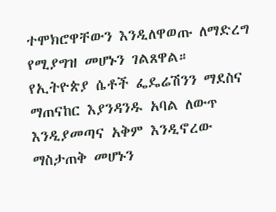ተሞክሮዋቸውን እንዲለዋወጡ ለማድረግ የሚያግዝ መሆኑን ገልጸዋል።
የኢትዮጵያ ሴቶች ፌዴሬሽንን ማደስና ማጠናከር እያንዳንዱ አባል ለውጥ እንዲያመጣና አቅም እንዲኖረው ማስታጠቅ መሆኑን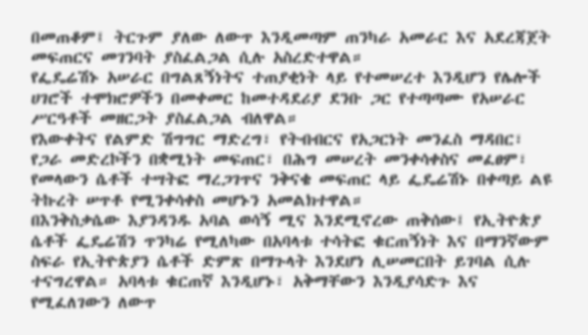በመጠቆም፤ ትርጉም ያለው ለውጥ እንዲመጣም ጠንካራ አመራር እና አደረጃጀት መፍጠርና መገንባት ያስፈልጋል ሲሉ አስረድተዋል።
የፌዴሬሽኑ አሠራር በግልጸኝነትና ተጠያቂነት ላይ የተመሠረተ እንዲሆን የሌሎች ሀገሮች ተሞክሮዎችን በመቀመር ከመተዳደሪያ ደንቡ ጋር የተጣጣሙ የአሠራር ሥርዓቶች መዘርጋት ያስፈልጋል ብለዋል።
የእውቀትና የልምድ ሽግግር ማድረግ፣ የትብብርና የአጋርነት መንፈስ ማዳበር፣ የጋራ መድረኮችን በቋሚነት መፍጠር፣ በሕግ መሠረት መንቀሳቀስና መፈፀም፣ የመላውን ሴቶች ተሣትፎ ማረጋገጥና ንቅናቄ መፍጠር ላይ ፌዴሬሽኑ በቀጣይ ልዩ ትኩረት ሠጥቶ የሚንቀሳቀስ መሆኑን አመልክተዋል።
በእንቅስቃሴው እያንዳንዱ አባል ወሳኝ ሚና እንደሚኖረው ጠቅሰው፤ የኢትዮጵያ ሴቶች ፌዴሬሽን ጥንካሬ የሚለካው በአባላቱ ተሳትፎ ቁርጠኝነት እና በማንኛውም ስፍራ የኢትዮጵያን ሴቶች ድምጽ በማጉላት እንደሆነ ሊሠመርበት ይገባል ሲሉ ተናግረዋል። አባላቱ ቁርጠኛ እንዲሆኑ፣ አቅማቸውን እንዲያሳድጉ እና የሚፈለገውን ለውጥ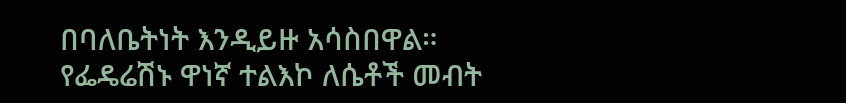በባለቤትነት እንዲይዙ አሳስበዋል።
የፌዴሬሽኑ ዋነኛ ተልእኮ ለሴቶች መብት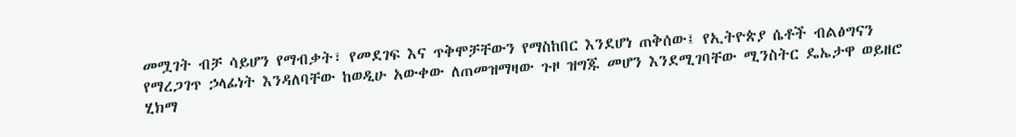መሟገት ብቻ ሳይሆን የማብቃት፣ የመደገፍ እና ጥቅሞቻቸውን የማስከበር እንደሆነ ጠቅሰው፤ የኢትዮጵያ ሴቶች ብልፅግናን የማረጋገጥ ኃላፊነት እንዳለባቸው ከወዲሁ አውቀው ለጠመዝማዛው ጉዞ ዝግጁ መሆን እንደሚገባቸው ሚንስትር ዴኤታዋ ወይዘሮ ሂክማ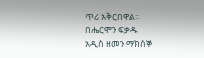ጥሪ አቅርበዋል።
በሔርሞን ፍቃዱ
አዲስ ዘመን ማክሰኞ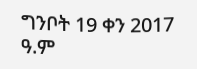ግንቦት 19 ቀን 2017 ዓ.ም